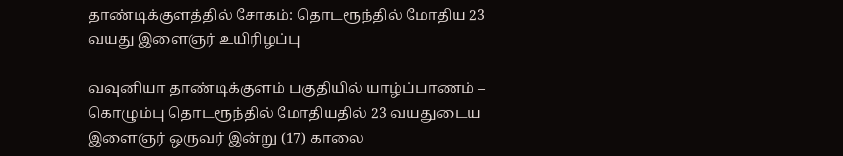தாண்டிக்குளத்தில் சோகம்: தொடரூந்தில் மோதிய 23 வயது இளைஞர் உயிரிழப்பு

வவுனியா தாண்டிக்குளம் பகுதியில் யாழ்ப்பாணம் – கொழும்பு தொடரூந்தில் மோதியதில் 23 வயதுடைய இளைஞர் ஒருவர் இன்று (17) காலை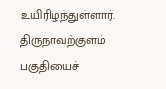உயிரிழந்துள்ளார்.
திருநாவற்குளம் பகுதியைச்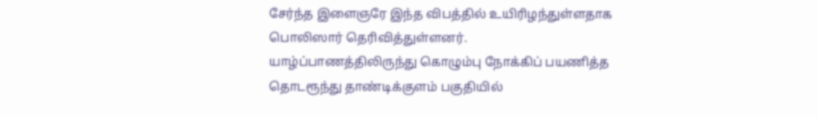சேர்ந்த இளைஞரே இந்த விபத்தில் உயிரிழந்துள்ளதாக பொலிஸார் தெரிவித்துள்ளனர்.
யாழ்ப்பாணத்திலிருந்து கொழும்பு நோக்கிப் பயணித்த தொடரூந்து தாண்டிக்குளம் பகுதியில்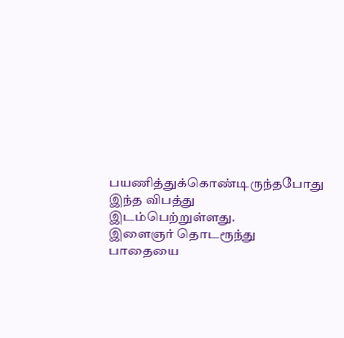பயணித்துக்கொண்டிருந்தபோது இந்த விபத்து இடம்பெற்றுள்ளது.
இளைஞர் தொடரூந்து பாதையை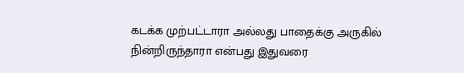கடக்க முற்பட்டாரா அல்லது பாதைக்கு அருகில் நின்றிருந்தாரா என்பது இதுவரை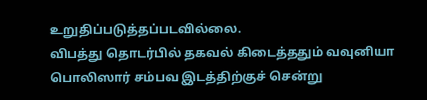உறுதிப்படுத்தப்படவில்லை.
விபத்து தொடர்பில் தகவல் கிடைத்ததும் வவுனியா பொலிஸார் சம்பவ இடத்திற்குச் சென்று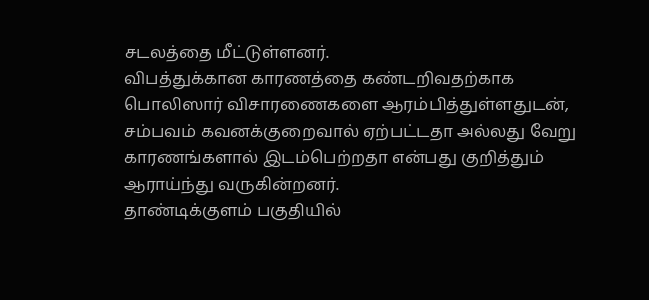சடலத்தை மீட்டுள்ளனர்.
விபத்துக்கான காரணத்தை கண்டறிவதற்காக பொலிஸார் விசாரணைகளை ஆரம்பித்துள்ளதுடன், சம்பவம் கவனக்குறைவால் ஏற்பட்டதா அல்லது வேறு காரணங்களால் இடம்பெற்றதா என்பது குறித்தும் ஆராய்ந்து வருகின்றனர்.
தாண்டிக்குளம் பகுதியில்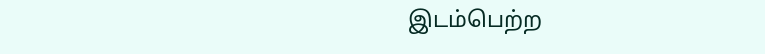இடம்பெற்ற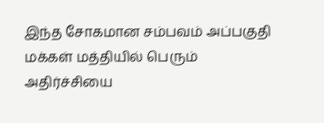இந்த சோகமான சம்பவம் அப்பகுதி மக்கள் மத்தியில் பெரும் அதிர்ச்சியை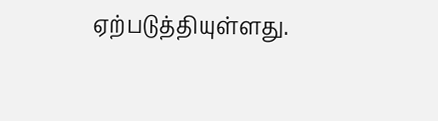ஏற்படுத்தியுள்ளது.